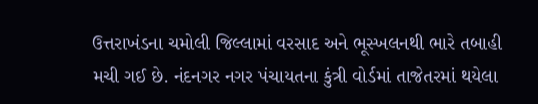ઉત્તરાખંડના ચમોલી જિલ્લામાં વરસાદ અને ભૂસ્ખલનથી ભારે તબાહી મચી ગઈ છે. નંદનગર નગર પંચાયતના કુંત્રી વોર્ડમાં તાજેતરમાં થયેલા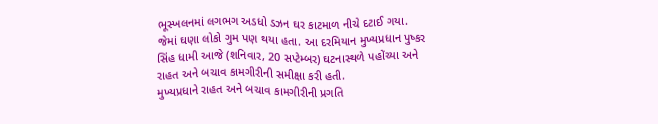ભૂસ્ખલનમાં લગભગ અડધો ડઝન ઘર કાટમાળ નીચે દટાઈ ગયા. જેમાં ઘણા લોકો ગુમ પણ થયા હતા. આ દરમિયાન મુખ્યપ્રધાન પુષ્કર સિંહ ધામી આજે (શનિવાર, 20 સપ્ટેમ્બર) ઘટનાસ્થળે પહોંચ્યા અને રાહત અને બચાવ કામગીરીની સમીક્ષા કરી હતી.
મુખ્યપ્રધાને રાહત અને બચાવ કામગીરીની પ્રગતિ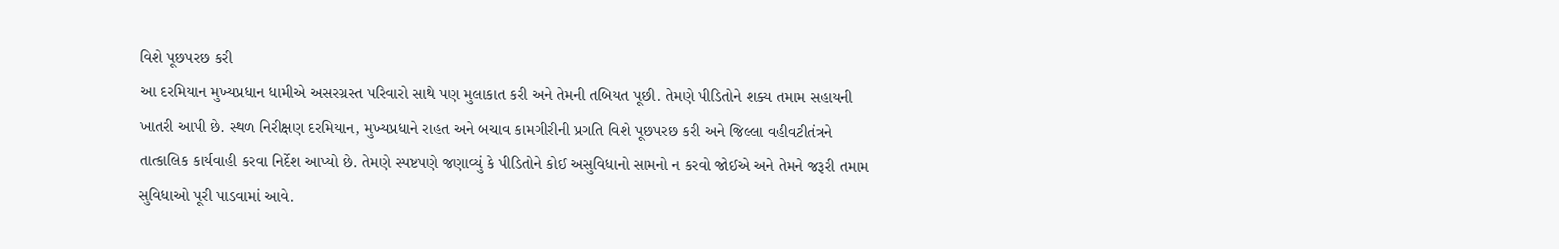વિશે પૂછપરછ કરી
આ દરમિયાન મુખ્યપ્રધાન ધામીએ અસરગ્રસ્ત પરિવારો સાથે પણ મુલાકાત કરી અને તેમની તબિયત પૂછી. તેમણે પીડિતોને શક્ય તમામ સહાયની ખાતરી આપી છે. સ્થળ નિરીક્ષણ દરમિયાન, મુખ્યપ્રધાને રાહત અને બચાવ કામગીરીની પ્રગતિ વિશે પૂછપરછ કરી અને જિલ્લા વહીવટીતંત્રને તાત્કાલિક કાર્યવાહી કરવા નિર્દેશ આપ્યો છે. તેમણે સ્પષ્ટપણે જણાવ્યું કે પીડિતોને કોઈ અસુવિધાનો સામનો ન કરવો જોઈએ અને તેમને જરૂરી તમામ સુવિધાઓ પૂરી પાડવામાં આવે.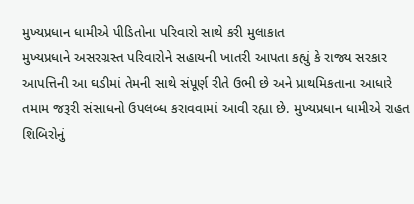મુખ્યપ્રધાન ધામીએ પીડિતોના પરિવારો સાથે કરી મુલાકાત
મુખ્યપ્રધાને અસરગ્રસ્ત પરિવારોને સહાયની ખાતરી આપતા કહ્યું કે રાજ્ય સરકાર આપત્તિની આ ઘડીમાં તેમની સાથે સંપૂર્ણ રીતે ઉભી છે અને પ્રાથમિકતાના આધારે તમામ જરૂરી સંસાધનો ઉપલબ્ધ કરાવવામાં આવી રહ્યા છે. મુખ્યપ્રધાન ધામીએ રાહત શિબિરોનું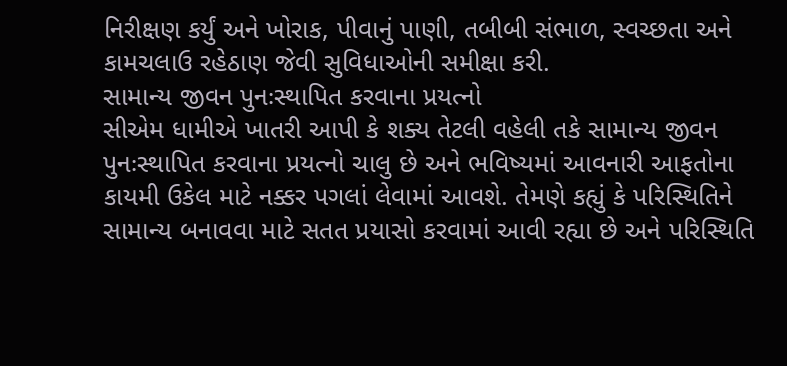નિરીક્ષણ કર્યું અને ખોરાક, પીવાનું પાણી, તબીબી સંભાળ, સ્વચ્છતા અને કામચલાઉ રહેઠાણ જેવી સુવિધાઓની સમીક્ષા કરી.
સામાન્ય જીવન પુનઃસ્થાપિત કરવાના પ્રયત્નો
સીએમ ધામીએ ખાતરી આપી કે શક્ય તેટલી વહેલી તકે સામાન્ય જીવન પુનઃસ્થાપિત કરવાના પ્રયત્નો ચાલુ છે અને ભવિષ્યમાં આવનારી આફતોના કાયમી ઉકેલ માટે નક્કર પગલાં લેવામાં આવશે. તેમણે કહ્યું કે પરિસ્થિતિને સામાન્ય બનાવવા માટે સતત પ્રયાસો કરવામાં આવી રહ્યા છે અને પરિસ્થિતિ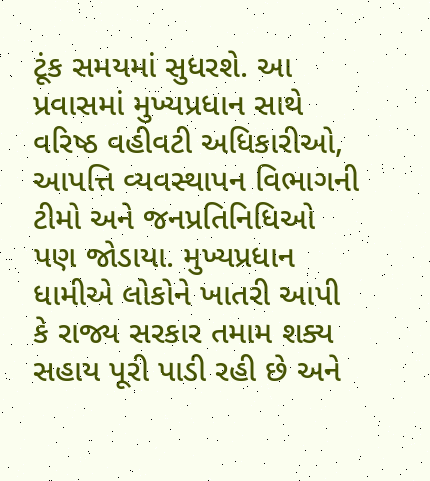ટૂંક સમયમાં સુધરશે. આ પ્રવાસમાં મુખ્યપ્રધાન સાથે વરિષ્ઠ વહીવટી અધિકારીઓ, આપત્તિ વ્યવસ્થાપન વિભાગની ટીમો અને જનપ્રતિનિધિઓ પણ જોડાયા. મુખ્યપ્રધાન ધામીએ લોકોને ખાતરી આપી કે રાજ્ય સરકાર તમામ શક્ય સહાય પૂરી પાડી રહી છે અને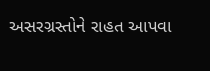અસરગ્રસ્તોને રાહત આપવા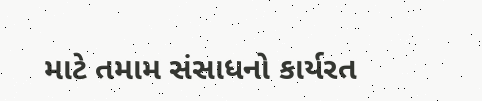માટે તમામ સંસાધનો કાર્યરત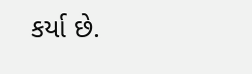કર્યા છે.